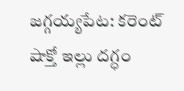జగ్గయ్యపేట: కరెంట్ షాక్తో ఇల్లు దగ్ధం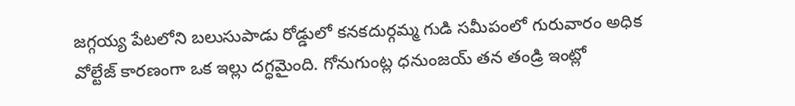జగ్గయ్య పేటలోని బలుసుపాడు రోడ్డులో కనకదుర్గమ్మ గుడి సమీపంలో గురువారం అధిక వోల్టేజ్ కారణంగా ఒక ఇల్లు దగ్ధమైంది. గోనుగుంట్ల ధనుంజయ్ తన తండ్రి ఇంట్లో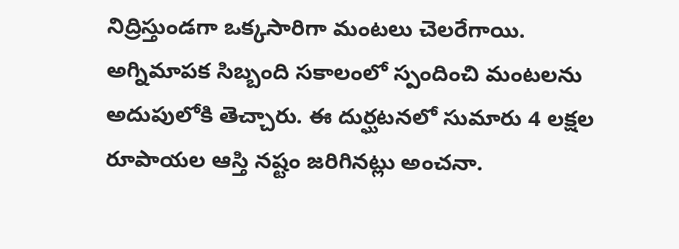నిద్రిస్తుండగా ఒక్కసారిగా మంటలు చెలరేగాయి. అగ్నిమాపక సిబ్బంది సకాలంలో స్పందించి మంటలను అదుపులోకి తెచ్చారు. ఈ దుర్ఘటనలో సుమారు 4 లక్షల రూపాయల ఆస్తి నష్టం జరిగినట్లు అంచనా.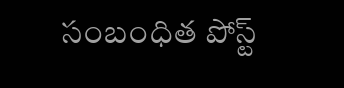సంబంధిత పోస్ట్